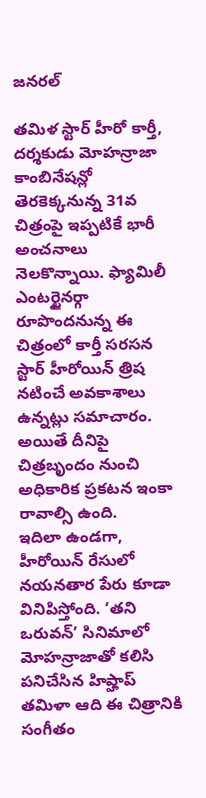జనరల్

తమిళ స్టార్ హీరో కార్తీ, దర్శకుడు మోహన్రాజా కాంబినేషన్లో తెరకెక్కనున్న 31వ చిత్రంపై ఇప్పటికే భారీ అంచనాలు నెలకొన్నాయి. ఫ్యామిలీ ఎంటర్టైనర్గా రూపొందనున్న ఈ చిత్రంలో కార్తీ సరసన స్టార్ హీరోయిన్ త్రిష నటించే అవకాశాలు ఉన్నట్లు సమాచారం. అయితే దీనిపై చిత్రబృందం నుంచి అధికారిక ప్రకటన ఇంకా రావాల్సి ఉంది.
ఇదిలా ఉండగా, హీరోయిన్ రేసులో నయనతార పేరు కూడా వినిపిస్తోంది. ‘తని ఒరువన్’ సినిమాలో మోహన్రాజాతో కలిసి పనిచేసిన హిప్హాప్ తమిళా ఆది ఈ చిత్రానికి సంగీతం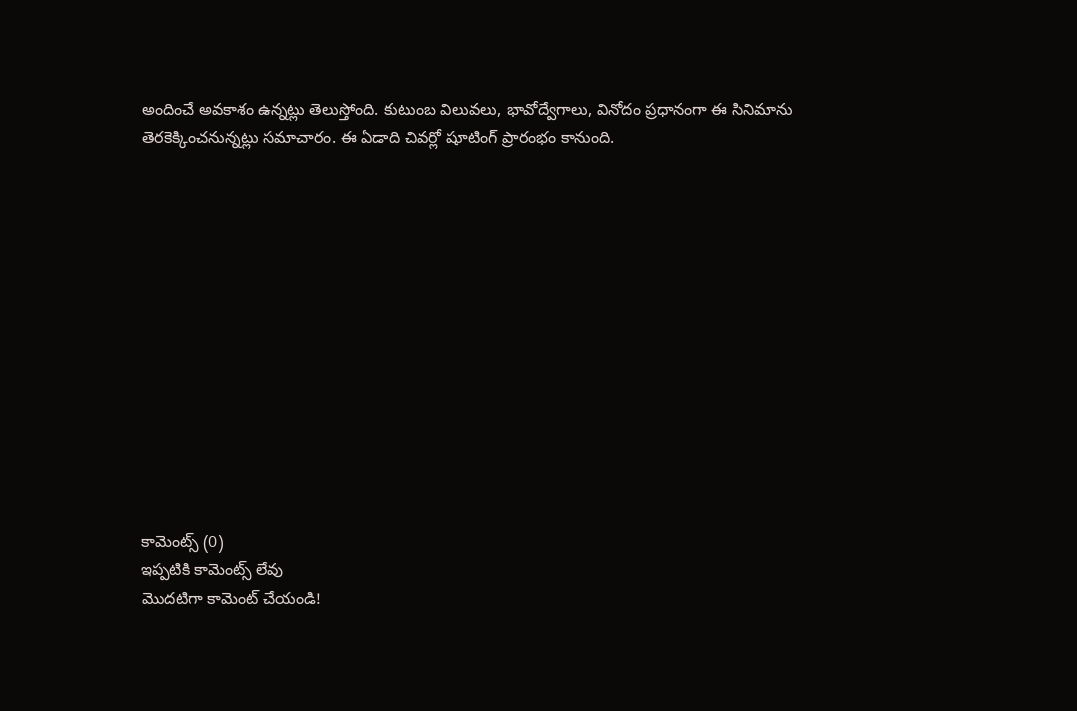అందించే అవకాశం ఉన్నట్లు తెలుస్తోంది. కుటుంబ విలువలు, భావోద్వేగాలు, వినోదం ప్రధానంగా ఈ సినిమాను తెరకెక్కించనున్నట్లు సమాచారం. ఈ ఏడాది చివర్లో షూటింగ్ ప్రారంభం కానుంది.













కామెంట్స్ (0)
ఇప్పటికి కామెంట్స్ లేవు
మొదటిగా కామెంట్ చేయండి!